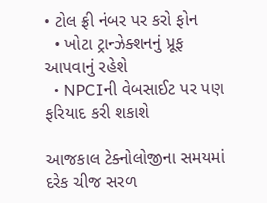• ટોલ ફ્રી નંબર પર કરો ફોન
  • ખોટા ટ્રાન્ઝેક્શનનું પ્રૂફ આપવાનું રહેશે
  • NPCIની વેબસાઈટ પર પણ ફરિયાદ કરી શકાશે

આજકાલ ટેક્નોલોજીના સમયમાં દરેક ચીજ સરળ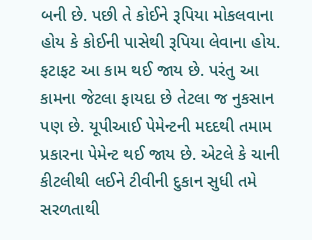બની છે. પછી તે કોઈને રૂપિયા મોકલવાના હોય કે કોઈની પાસેથી રૂપિયા લેવાના હોય. ફટાફટ આ કામ થઈ જાય છે. પરંતુ આ કામના જેટલા ફાયદા છે તેટલા જ નુકસાન પણ છે. યૂપીઆઈ પેમેન્ટની મદદથી તમામ પ્રકારના પેમેન્ટ થઈ જાય છે. એટલે કે ચાની કીટલીથી લઈને ટીવીની દુકાન સુધી તમે સરળતાથી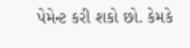પેમેન્ટ કરી શકો છો. કેમકે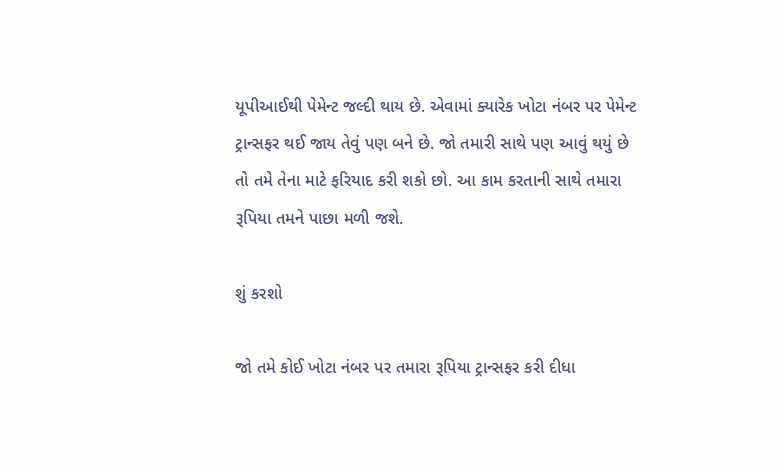યૂપીઆઈથી પેમેન્ટ જલ્દી થાય છે. એવામાં ક્યારેક ખોટા નંબર પર પેમેન્ટ ટ્રાન્સફર થઈ જાય તેવું પણ બને છે. જો તમારી સાથે પણ આવું થયું છે તો તમે તેના માટે ફરિયાદ કરી શકો છો. આ કામ કરતાની સાથે તમારા રૂપિયા તમને પાછા મળી જશે.

શું કરશો

જો તમે કોઈ ખોટા નંબર પર તમારા રૂપિયા ટ્રાન્સફર કરી દીધા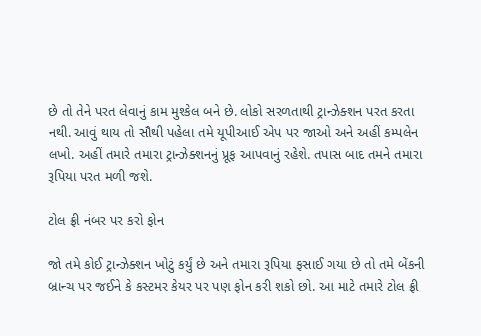છે તો તેને પરત લેવાનું કામ મુશ્કેલ બને છે. લોકો સરળતાથી ટ્રાન્ઝેક્શન પરત કરતા નથી. આવું થાય તો સૌથી પહેલા તમે યૂપીઆઈ એપ પર જાઓ અને અહીં કમ્પલેન લખો. અહીં તમારે તમારા ટ્રાન્ઝેક્શનનું પ્રૂફ આપવાનું રહેશે. તપાસ બાદ તમને તમારા રૂપિયા પરત મળી જશે.

ટોલ ફ્રી નંબર પર કરો ફોન

જો તમે કોઈ ટ્રાન્ઝેક્શન ખોટું કર્યું છે અને તમારા રૂપિયા ફસાઈ ગયા છે તો તમે બેંકની બ્રાન્ચ પર જઈને કે કસ્ટમર કેયર પર પણ ફોન કરી શકો છો. આ માટે તમારે ટોલ ફ્રી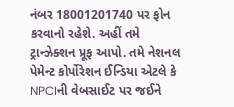નંબર 18001201740 પર ફોન કરવાનો રહેશે. અહીં તમે ટ્રાન્ઝેક્શન પ્રૂફ આપો. તમે નેશનલ પેમેન્ટ કોર્પોરેશન ઈન્ડિયા એટલે કે NPCIની વેબસાઈટ પર જઈને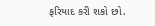ફરિયાદ કરી શકો છો.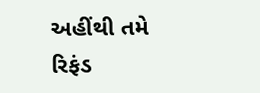અહીંથી તમે રિફંડ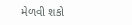મેળવી શકો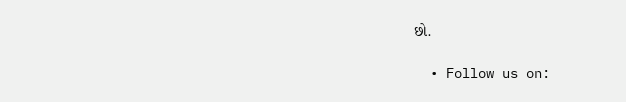છો.

  • Follow us on: